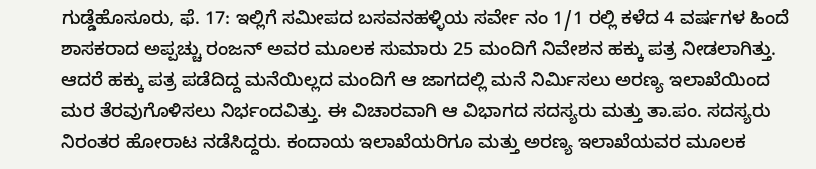ಗುಡ್ಡೆಹೊಸೂರು, ಫೆ. 17: ಇಲ್ಲಿಗೆ ಸಮೀಪದ ಬಸವನಹಳ್ಳಿಯ ಸರ್ವೇ ನಂ 1/1 ರಲ್ಲಿ ಕಳೆದ 4 ವರ್ಷಗಳ ಹಿಂದೆ ಶಾಸಕರಾದ ಅಪ್ಪಚ್ಚು ರಂಜನ್ ಅವರ ಮೂಲಕ ಸುಮಾರು 25 ಮಂದಿಗೆ ನಿವೇಶನ ಹಕ್ಕು ಪತ್ರ ನೀಡಲಾಗಿತ್ತು. ಆದರೆ ಹಕ್ಕು ಪತ್ರ ಪಡೆದಿದ್ದ ಮನೆಯಿಲ್ಲದ ಮಂದಿಗೆ ಆ ಜಾಗದಲ್ಲಿ ಮನೆ ನಿರ್ಮಿಸಲು ಅರಣ್ಯ ಇಲಾಖೆಯಿಂದ ಮರ ತೆರವುಗೊಳಿಸಲು ನಿರ್ಭಂದವಿತ್ತು. ಈ ವಿಚಾರವಾಗಿ ಆ ವಿಭಾಗದ ಸದಸ್ಯರು ಮತ್ತು ತಾ.ಪಂ. ಸದಸ್ಯರು ನಿರಂತರ ಹೋರಾಟ ನಡೆಸಿದ್ದರು. ಕಂದಾಯ ಇಲಾಖೆಯರಿಗೂ ಮತ್ತು ಅರಣ್ಯ ಇಲಾಖೆಯವರ ಮೂಲಕ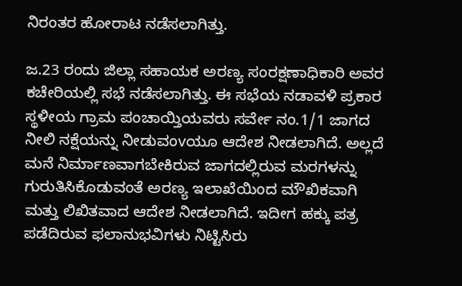ನಿರಂತರ ಹೋರಾಟ ನಡೆಸಲಾಗಿತ್ತು.

ಜ.23 ರಂದು ಜಿಲ್ಲಾ ಸಹಾಯಕ ಅರಣ್ಯ ಸಂರಕ್ಷಣಾಧಿಕಾರಿ ಅವರ ಕಚೇರಿಯಲ್ಲಿ ಸಭೆ ನಡೆಸಲಾಗಿತ್ತು. ಈ ಸಭೆಯ ನಡಾವಳಿ ಪ್ರಕಾರ ಸ್ಥಳೀಯ ಗ್ರಾಮ ಪಂಚಾಯ್ತಿಯವರು ಸರ್ವೇ ನಂ.1/1 ಜಾಗದ ನೀಲಿ ನಕ್ಷೆಯನ್ನು ನೀಡುವಂvಯೂ ಆದೇಶ ನೀಡಲಾಗಿದೆ. ಅಲ್ಲದೆ ಮನೆ ನಿರ್ಮಾಣವಾಗಬೇಕಿರುವ ಜಾಗದಲ್ಲಿರುವ ಮರಗಳನ್ನು ಗುರುತಿಸಿಕೊಡುವಂತೆ ಅರಣ್ಯ ಇಲಾಖೆಯಿಂದ ಮೌಖಿಕವಾಗಿ ಮತ್ತು ಲಿಖಿತವಾದ ಆದೇಶ ನೀಡಲಾಗಿದೆ. ಇದೀಗ ಹಕ್ಕು ಪತ್ರ ಪಡೆದಿರುವ ಫಲಾನುಭವಿಗಳು ನಿಟ್ಟಿಸಿರು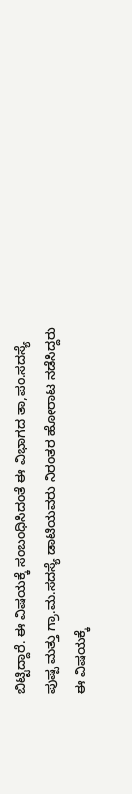ಬಿಟ್ಟಿದ್ದಾರೆ. ಈ ವಿಷಯಕ್ಕೆ ಸಂಬಂಧಿಸಿದಂತೆ ಈ ವಿಭಾಗದ ತಾ,ಪಂ.ಸದಸ್ಯೆ ಪುಷ್ಪ ಮತ್ತು ಗ್ರಾ.ಮ.ಸದಸ್ಯೆ ಡಾಟಿಯವರು ನಿರಂತರ ಹೋರಾಟ ನಡೆಸಿದ್ದರು ಈ ವಿಷಯಕ್ಕೆ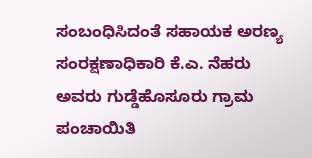ಸಂಬಂಧಿಸಿದಂತೆ ಸಹಾಯಕ ಅರಣ್ಯ ಸಂರಕ್ಷಣಾಧಿಕಾರಿ ಕೆ.ಎ. ನೆಹರು ಅವರು ಗುಡ್ಡೆಹೊಸೂರು ಗ್ರಾಮ ಪಂಚಾಯಿತಿ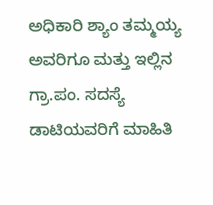ಅಧಿಕಾರಿ ಶ್ಯಾಂ ತಮ್ಮಯ್ಯ ಅವರಿಗೂ ಮತ್ತು ಇಲ್ಲಿನ ಗ್ರಾ.ಪಂ. ಸದಸ್ಯೆ ಡಾಟಿಯವರಿಗೆ ಮಾಹಿತಿ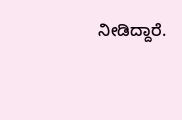ನೀಡಿದ್ದಾರೆ.